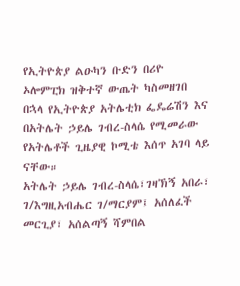የኢትዮጵያ ልዑካን ቡድን በሪዮ ኦሎምፒክ ዝቅተኛ ውጤት ካስመዘገበ በኋላ የኢትዮጵያ አትሌቲክ ፌዴሬሽን እና በአትሌት ኃይሌ ገብረ-ስላሴ የሚመራው የአትሌቶች ጊዜያዊ ኮሚቴ እሰጥ አገባ ላይ ናቸው።
አትሌት ኃይሌ ገብረ-ስላሴ፣ገዛኽኝ አበራ፣ ገ/እግዚአብሔር ገ/ማርያም፤ አሰለፈች መርጊያ፣ አሰልጣኝ ሻምበል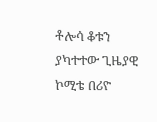ቶሎሳ ቆቱን ያካተተው ጊዜያዊ ኮሚቴ በሪዮ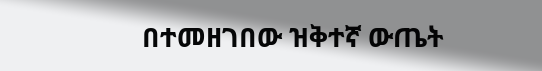በተመዘገበው ዝቅተኛ ውጤት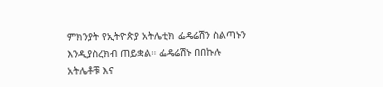ምክንያት የኢትዮጵያ አትሌቲክ ፌዴሬሽን ስልጣኑን እንዲያስረክብ ጠይቋል። ፌዴሬሽኑ በበኩሉ አትሌቶቹ እና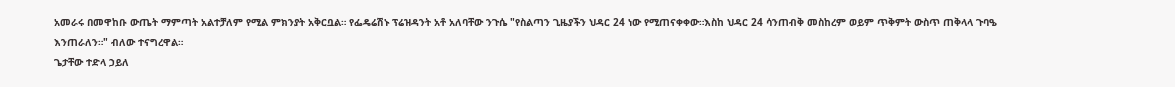አመራሩ በመዋከቡ ውጤት ማምጣት አልተቻለም የሚል ምክንያት አቅርቧል። የፌዴሬሽኑ ፕሬዝዳንት አቶ አለባቸው ንጉሴ "የስልጣን ጊዜያችን ህዳር 24 ነው የሚጠናቀቀው።እስከ ህዳር 24 ሳንጠብቅ መስከረም ወይም ጥቅምት ውስጥ ጠቅላላ ጉባዔ እንጠራለን።" ብለው ተናግረዋል።
ጌታቸው ተድላ ኃይለ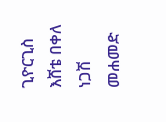ጊዮርጊስ
እሸቴ በቀለ
ነጋሽ መሐመድ